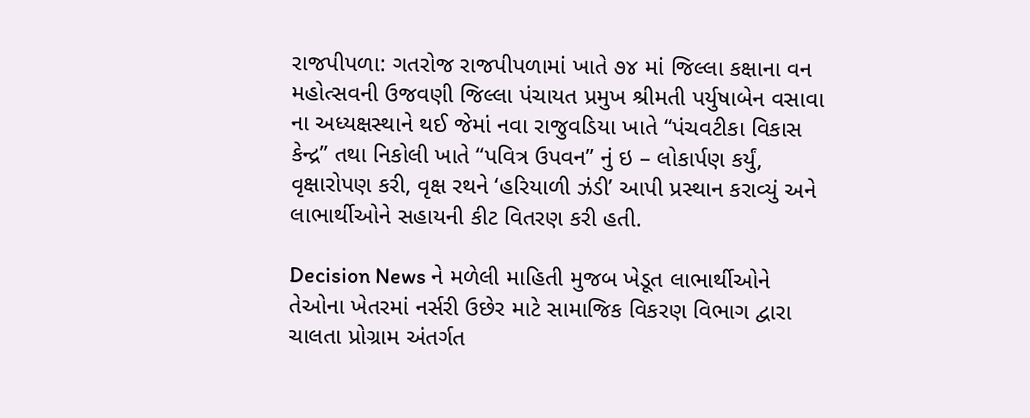રાજપીપળા: ગતરોજ રાજપીપળામાં ખાતે ૭૪ માં જિલ્લા કક્ષાના વન મહોત્સવની ઉજવણી જિલ્લા પંચાયત પ્રમુખ શ્રીમતી પર્યુષાબેન વસાવા ના અધ્યક્ષસ્થાને થઈ જેમાં નવા રાજુવડિયા ખાતે “પંચવટીકા વિકાસ કેન્દ્ર” તથા નિકોલી ખાતે “પવિત્ર ઉપવન” નું ઇ – લોકાર્પણ કર્યું, વૃક્ષારોપણ કરી, વૃક્ષ રથને ‘હરિયાળી ઝંડી’ આપી પ્રસ્થાન કરાવ્યું અને લાભાર્થીઓને સહાયની કીટ વિતરણ કરી હતી.

Decision News ને મળેલી માહિતી મુજબ ખેડૂત લાભાર્થીઓને તેઓના ખેતરમાં નર્સરી ઉછેર માટે સામાજિક વિકરણ વિભાગ દ્વારા ચાલતા પ્રોગ્રામ અંતર્ગત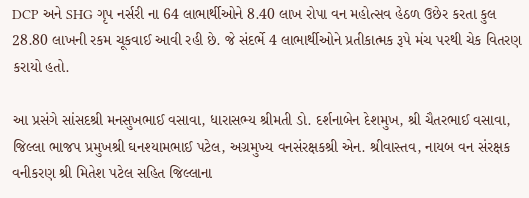DCP અને SHG ગૃપ નર્સરી ના 64 લાભાર્થીઓને 8.40 લાખ રોપા વન મહોત્સવ હેઠળ ઉછેર કરતા કુલ 28.80 લાખની રકમ ચૂકવાઈ આવી રહી છે. જે સંદર્ભે 4 લાભાર્થીઓને પ્રતીકાત્મક રૂપે મંચ પરથી ચેક વિતરણ કરાયો હતો.

આ પ્રસંગે સાંસદશ્રી મનસુખભાઈ વસાવા, ધારાસભ્ય શ્રીમતી ડો. દર્શનાબેન દેશમુખ, શ્રી ચૈતરભાઈ વસાવા, જિલ્લા ભાજપ પ્રમુખશ્રી ઘનશ્યામભાઈ પટેલ, અગ્રમુખ્ય વનસંરક્ષકશ્રી એન. શ્રીવાસ્તવ, નાયબ વન સંરક્ષક વનીકરણ શ્રી મિતેશ પટેલ સહિત જિલ્લાના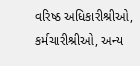વરિષ્ઠ અધિકારીશ્રીઓ, કર્મચારીશ્રીઓ, અન્ય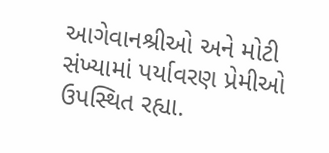આગેવાનશ્રીઓ અને મોટી સંખ્યામાં પર્યાવરણ પ્રેમીઓ ઉપસ્થિત રહ્યા.